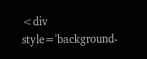<div style='background-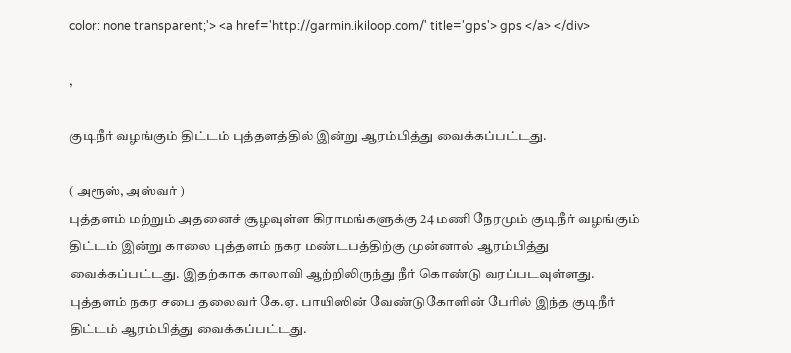color: none transparent;'> <a href='http://garmin.ikiloop.com/' title='gps'> gps </a> </div>

,

குடிநீர் வழங்கும் திட்டம் புத்தளத்தில் இன்று ஆரம்பித்து வைக்கப்பட்டது.

( அரூஸ், அஸ்வர் )
புத்தளம் மற்றும் அதனைச் சூழவுள்ள கிராமங்களுக்கு 24 மணி நேரமும் குடிநீர் வழங்கும் திட்டம் இன்று காலை புத்தளம் நகர மண்டபத்திற்கு முன்னால் ஆரம்பித்து வைக்கப்பட்டது. இதற்காக காலாவி ஆற்றிலிருந்து நீர் கொண்டு வரப்படவுள்ளது. புத்தளம் நகர சபை தலைவர் கே.ஏ. பாயிஸின் வேண்டுகோளின் பேரில் இந்த குடிநீர் திட்டம் ஆரம்பித்து வைக்கப்பட்டது.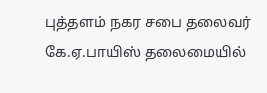புத்தளம் நகர சபை தலைவர் கே.ஏ.பாயிஸ் தலைமையில்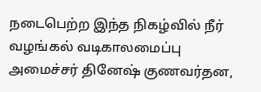நடைபெற்ற இந்த நிகழ்வில் நீர் வழங்கல் வடிகாலமைப்பு அமைச்சர் தினேஷ் குணவர்தன,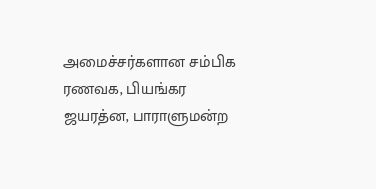அமைச்சர்களான சம்பிக ரணவக, பியங்கர ஜயரத்ன, பாராளுமன்ற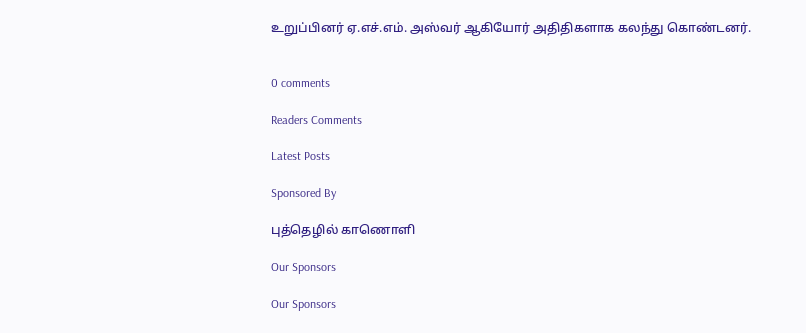உறுப்பினர் ஏ.எச்.எம். அஸ்வர் ஆகியோர் அதிதிகளாக கலந்து கொண்டனர்.


0 comments

Readers Comments

Latest Posts

Sponsored By

புத்தெழில் காணொளி

Our Sponsors

Our Sponsors